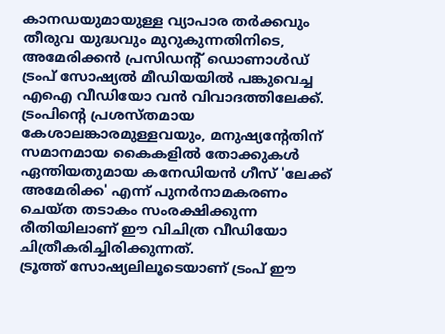കാനഡയുമായുള്ള വ്യാപാര തർക്കവും തീരുവ യുദ്ധവും മുറുകുന്നതിനിടെ, അമേരിക്കൻ പ്രസിഡന്റ് ഡൊണാൾഡ് ട്രംപ് സോഷ്യൽ മീഡിയയിൽ പങ്കുവെച്ച എഐ വീഡിയോ വൻ വിവാദത്തിലേക്ക്. ട്രംപിൻ്റെ പ്രശസ്തമായ കേശാലങ്കാരമുള്ളവയും, മനുഷ്യന്റേതിന് സമാനമായ കൈകളിൽ തോക്കുകൾ ഏന്തിയതുമായ കനേഡിയൻ ഗീസ് 'ലേക്ക് അമേരിക്ക' എന്ന് പുനർനാമകരണം ചെയ്ത തടാകം സംരക്ഷിക്കുന്ന രീതിയിലാണ് ഈ വിചിത്ര വീഡിയോ ചിത്രീകരിച്ചിരിക്കുന്നത്.
ട്രൂത്ത് സോഷ്യലിലൂടെയാണ് ട്രംപ് ഈ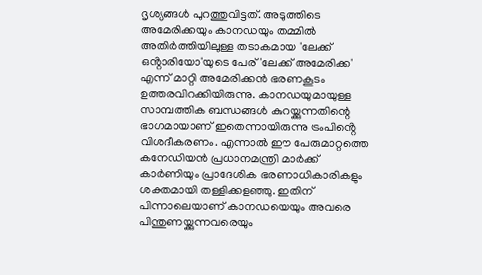ദൃശ്യങ്ങൾ പുറത്തുവിട്ടത്. അടുത്തിടെ അമേരിക്കയും കാനഡയും തമ്മിൽ അതിർത്തിയിലുള്ള തടാകമായ 'ലേക്ക് ഒൻ്റാരിയോ'യുടെ പേര് 'ലേക്ക് അമേരിക്ക' എന്ന് മാറ്റി അമേരിക്കൻ ഭരണകൂടം ഉത്തരവിറക്കിയിരുന്നു. കാനഡയുമായുള്ള സാമ്പത്തിക ബന്ധങ്ങൾ കുറയ്ക്കുന്നതിന്റെ ഭാഗമായാണ് ഇതെന്നായിരുന്നു ട്രംപിൻ്റെ വിശദീകരണം. എന്നാൽ ഈ പേരുമാറ്റത്തെ കനേഡിയൻ പ്രധാനമന്ത്രി മാർക്ക് കാർണിയും പ്രാദേശിക ഭരണാധികാരികളും ശക്തമായി തള്ളിക്കളഞ്ഞു. ഇതിന് പിന്നാലെയാണ് കാനഡയെയും അവരെ പിന്തുണയ്ക്കുന്നവരെയും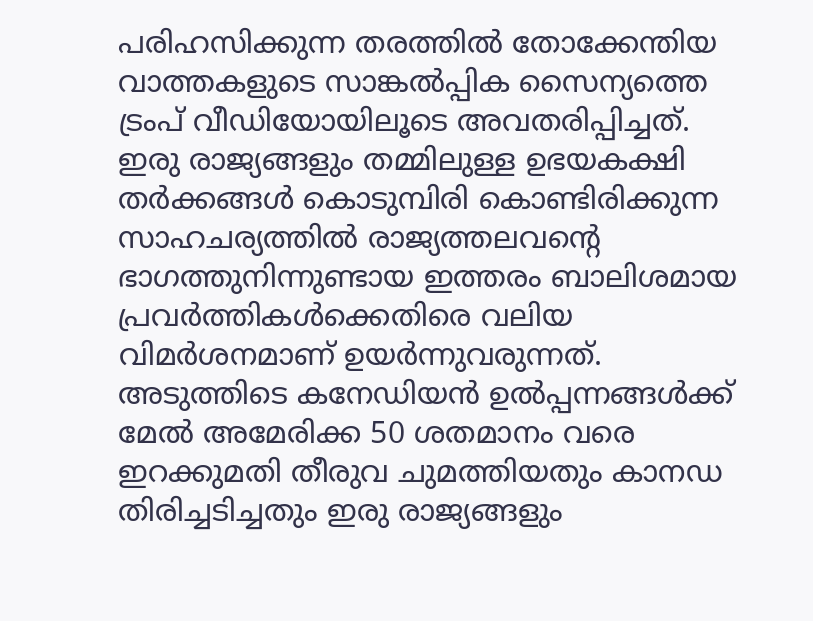പരിഹസിക്കുന്ന തരത്തിൽ തോക്കേന്തിയ വാത്തകളുടെ സാങ്കൽപ്പിക സൈന്യത്തെ ട്രംപ് വീഡിയോയിലൂടെ അവതരിപ്പിച്ചത്.
ഇരു രാജ്യങ്ങളും തമ്മിലുള്ള ഉഭയകക്ഷി തർക്കങ്ങൾ കൊടുമ്പിരി കൊണ്ടിരിക്കുന്ന സാഹചര്യത്തിൽ രാജ്യത്തലവൻ്റെ ഭാഗത്തുനിന്നുണ്ടായ ഇത്തരം ബാലിശമായ പ്രവർത്തികൾക്കെതിരെ വലിയ വിമർശനമാണ് ഉയർന്നുവരുന്നത്. അടുത്തിടെ കനേഡിയൻ ഉൽപ്പന്നങ്ങൾക്ക് മേൽ അമേരിക്ക 50 ശതമാനം വരെ ഇറക്കുമതി തീരുവ ചുമത്തിയതും കാനഡ തിരിച്ചടിച്ചതും ഇരു രാജ്യങ്ങളും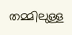തമ്മിലുള്ള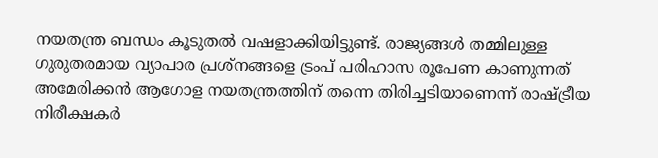നയതന്ത്ര ബന്ധം കൂടുതൽ വഷളാക്കിയിട്ടുണ്ട്. രാജ്യങ്ങൾ തമ്മിലുള്ള ഗുരുതരമായ വ്യാപാര പ്രശ്നങ്ങളെ ട്രംപ് പരിഹാസ രൂപേണ കാണുന്നത് അമേരിക്കൻ ആഗോള നയതന്ത്രത്തിന് തന്നെ തിരിച്ചടിയാണെന്ന് രാഷ്ട്രീയ നിരീക്ഷകർ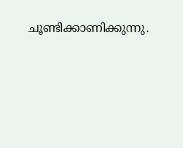ചൂണ്ടിക്കാണിക്കുന്നു.